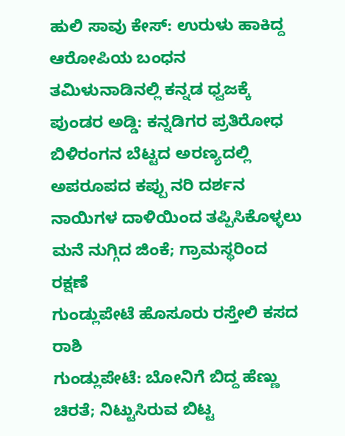ಹುಲಿ ಸಾವು ಕೇಸ್: ಉರುಳು ಹಾಕಿದ್ದ ಆರೋಪಿಯ ಬಂಧನ
ತಮಿಳುನಾಡಿನಲ್ಲಿ ಕನ್ನಡ ಧ್ವಜಕ್ಕೆ ಪುಂಡರ ಅಡ್ಡಿ: ಕನ್ನಡಿಗರ ಪ್ರತಿರೋಧ
ಬಿಳಿರಂಗನ ಬೆಟ್ಟದ ಅರಣ್ಯದಲ್ಲಿ ಅಪರೂಪದ ಕಪ್ಪು ನರಿ ದರ್ಶನ
ನಾಯಿಗಳ ದಾಳಿಯಿಂದ ತಪ್ಪಿಸಿಕೊಳ್ಳಲು ಮನೆ ನುಗ್ಗಿದ ಜಿಂಕೆ; ಗ್ರಾಮಸ್ಥರಿಂದ ರಕ್ಷಣೆ
ಗುಂಡ್ಲುಪೇಟೆ ಹೊಸೂರು ರಸ್ತೇಲಿ ಕಸದ ರಾಶಿ
ಗುಂಡ್ಲುಪೇಟೆ: ಬೋನಿಗೆ ಬಿದ್ದ ಹೆಣ್ಣು ಚಿರತೆ; ನಿಟ್ಟುಸಿರುವ ಬಿಟ್ಟ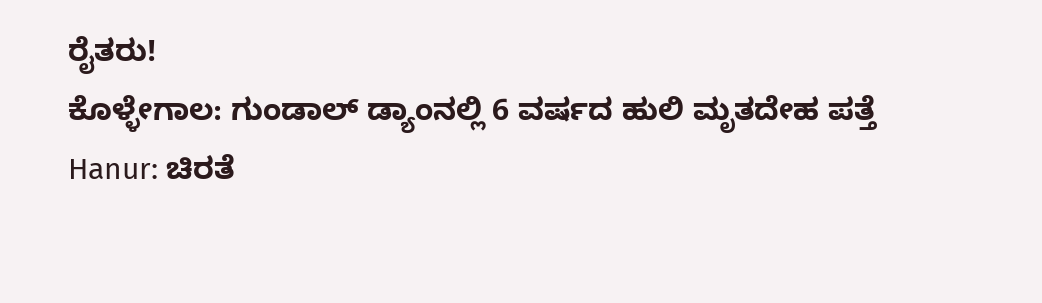ರೈತರು!
ಕೊಳ್ಳೇಗಾಲ: ಗುಂಡಾಲ್ ಡ್ಯಾಂನಲ್ಲಿ 6 ವರ್ಷದ ಹುಲಿ ಮೃತದೇಹ ಪತ್ತೆ
Hanur: ಚಿರತೆ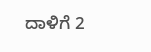ದಾಳಿಗೆ 2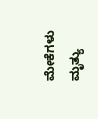ಮೇಕೆಗಳು ಮೃತ್ಯು